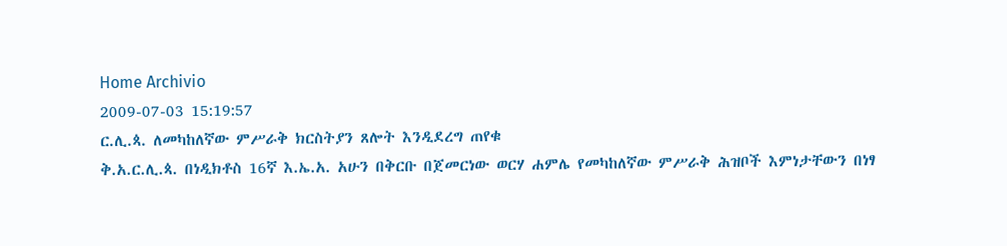Home Archivio
2009-07-03 15:19:57
ር.ሊ.ጳ. ለመካከለኛው ምሥራቅ ክርስትያን ጸሎት እንዲደረግ ጠየቁ
ቅ.አ.ር.ሊ.ጳ. በነዲክቶስ 16ኛ እ.ኤ.አ. አሁን በቅርቡ በጀመርነው ወርሃ ሐምሌ የመካከለኛው ምሥራቅ ሕዝቦች እምነታቸውን በነፃ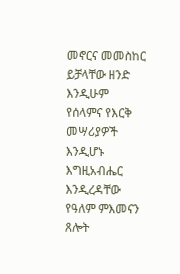መኖርና መመስከር ይቻላቸው ዘንድ እንዲሁም የሰላምና የእርቅ መሣሪያዎች እንዲሆኑ እግዚአብሔር እንዲረዳቸው የዓለም ምእመናን ጸሎት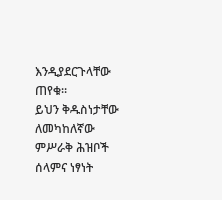እንዲያደርጉላቸው ጠየቁ።
ይህን ቅዱስነታቸው ለመካከለኛው ምሥራቅ ሕዝቦች ሰላምና ነፃነት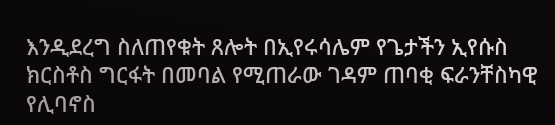እንዲደረግ ስለጠየቁት ጸሎት በኢየሩሳሌም የጌታችን ኢየሱስ ክርስቶስ ግርፋት በመባል የሚጠራው ገዳም ጠባቂ ፍራንቸስካዊ የሊባኖስ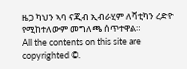ዜጋ ካህን ኣባ ናጂብ ኢብራሂም ለቫቲካን ረድዮ የሚከተለውም መግለጫ ሰጥተዋል።
All the contents on this site are copyrighted ©.